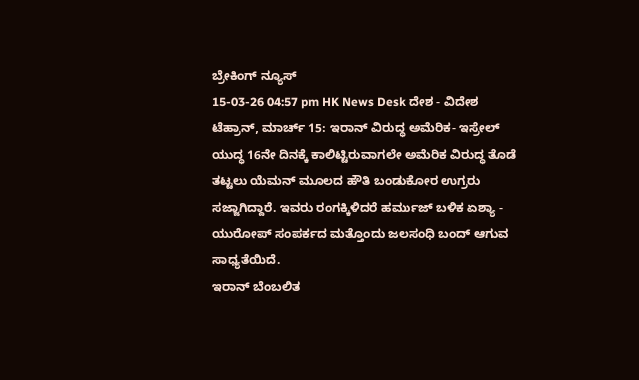ಬ್ರೇಕಿಂಗ್ ನ್ಯೂಸ್
15-03-26 04:57 pm HK News Desk ದೇಶ - ವಿದೇಶ
ಟೆಹ್ರಾನ್, ಮಾರ್ಚ್ 15: ಇರಾನ್ ವಿರುದ್ಧ ಅಮೆರಿಕ- ಇಸ್ರೇಲ್ ಯುದ್ಧ 16ನೇ ದಿನಕ್ಕೆ ಕಾಲಿಟ್ಟಿರುವಾಗಲೇ ಅಮೆರಿಕ ವಿರುದ್ಧ ತೊಡೆ ತಟ್ಟಲು ಯೆಮನ್ ಮೂಲದ ಹೌತಿ ಬಂಡುಕೋರ ಉಗ್ರರು ಸಜ್ಜಾಗಿದ್ದಾರೆ. ಇವರು ರಂಗಕ್ಕಿಳಿದರೆ ಹರ್ಮುಜ್ ಬಳಿಕ ಏಶ್ಯಾ - ಯುರೋಪ್ ಸಂಪರ್ಕದ ಮತ್ತೊಂದು ಜಲಸಂಧಿ ಬಂದ್ ಆಗುವ ಸಾಧ್ಯತೆಯಿದೆ.
ಇರಾನ್ ಬೆಂಬಲಿತ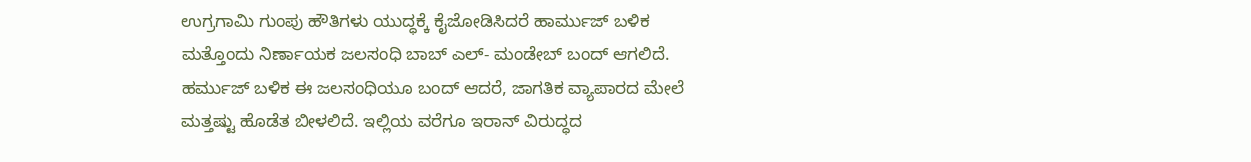ಉಗ್ರಗಾಮಿ ಗುಂಪು ಹೌತಿಗಳು ಯುದ್ಧಕ್ಕೆ ಕೈಜೋಡಿಸಿದರೆ ಹಾರ್ಮುಜ್ ಬಳಿಕ ಮತ್ತೊಂದು ನಿರ್ಣಾಯಕ ಜಲಸಂಧಿ ಬಾಬ್ ಎಲ್- ಮಂಡೇಬ್ ಬಂದ್ ಆಗಲಿದೆ. ಹರ್ಮುಜ್ ಬಳಿಕ ಈ ಜಲಸಂಧಿಯೂ ಬಂದ್ ಆದರೆ, ಜಾಗತಿಕ ವ್ಯಾಪಾರದ ಮೇಲೆ ಮತ್ತಷ್ಟು ಹೊಡೆತ ಬೀಳಲಿದೆ. ಇಲ್ಲಿಯ ವರೆಗೂ ಇರಾನ್ ವಿರುದ್ಧದ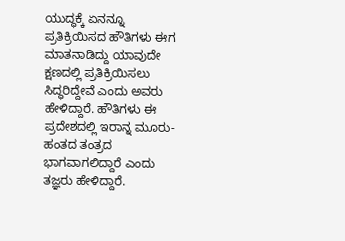ಯುದ್ಧಕ್ಕೆ ಏನನ್ನೂ ಪ್ರತಿಕ್ರಿಯಿಸದ ಹೌತಿಗಳು ಈಗ ಮಾತನಾಡಿದ್ದು ಯಾವುದೇ ಕ್ಷಣದಲ್ಲಿ ಪ್ರತಿಕ್ರಿಯಿಸಲು ಸಿದ್ಧರಿದ್ದೇವೆ ಎಂದು ಅವರು ಹೇಳಿದ್ದಾರೆ. ಹೌತಿಗಳು ಈ ಪ್ರದೇಶದಲ್ಲಿ ಇರಾನ್ನ ಮೂರು-ಹಂತದ ತಂತ್ರದ ಭಾಗವಾಗಲಿದ್ದಾರೆ ಎಂದು ತಜ್ಞರು ಹೇಳಿದ್ದಾರೆ.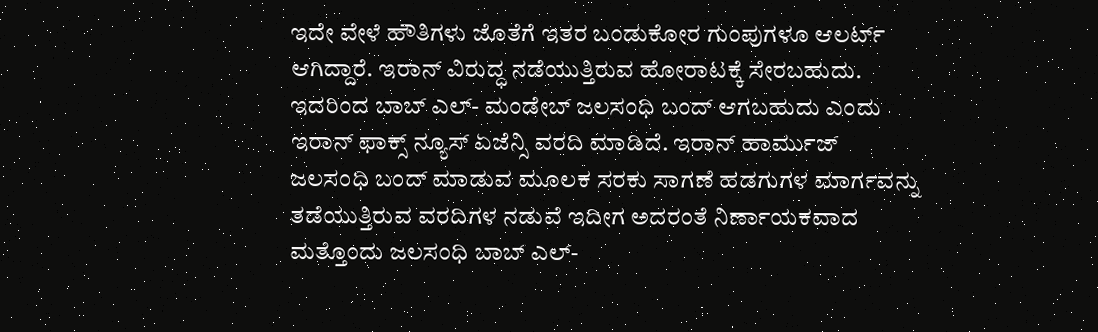ಇದೇ ವೇಳೆ ಹೌತಿಗಳು ಜೊತೆಗೆ ಇತರ ಬಂಡುಕೋರ ಗುಂಪುಗಳೂ ಆಲರ್ಟ್ ಆಗಿದ್ದಾರೆ. ಇರಾನ್ ವಿರುದ್ಧ ನಡೆಯುತ್ತಿರುವ ಹೋರಾಟಕ್ಕೆ ಸೇರಬಹುದು. ಇದರಿಂದ ಬಾಬ್ ಎಲ್- ಮಂಡೇಬ್ ಜಲಸಂಧಿ ಬಂದ್ ಆಗಬಹುದು ಎಂದು ಇರಾನ್ ಫಾಕ್ಸ್ ನ್ಯೂಸ್ ಏಜೆನ್ಸಿ ವರದಿ ಮಾಡಿದೆ. ಇರಾನ್ ಹಾರ್ಮುಜ್ ಜಲಸಂಧಿ ಬಂದ್ ಮಾಡುವ ಮೂಲಕ ಸರಕು ಸಾಗಣೆ ಹಡಗುಗಳ ಮಾರ್ಗವನ್ನು ತಡೆಯುತ್ತಿರುವ ವರದಿಗಳ ನಡುವೆ ಇದೀಗ ಅದರಂತೆ ನಿರ್ಣಾಯಕವಾದ ಮತ್ತೊಂದು ಜಲಸಂಧಿ ಬಾಬ್ ಎಲ್-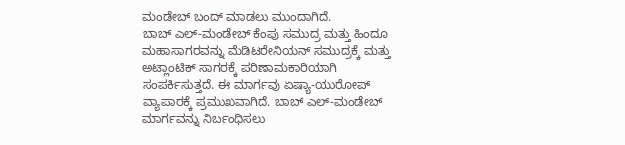ಮಂಡೇಬ್ ಬಂದ್ ಮಾಡಲು ಮುಂದಾಗಿದೆ.
ಬಾಬ್ ಎಲ್-ಮಂಡೇಬ್ ಕೆಂಪು ಸಮುದ್ರ ಮತ್ತು ಹಿಂದೂ ಮಹಾಸಾಗರವನ್ನು ಮೆಡಿಟರೇನಿಯನ್ ಸಮುದ್ರಕ್ಕೆ ಮತ್ತು ಅಟ್ಲಾಂಟಿಕ್ ಸಾಗರಕ್ಕೆ ಪರಿಣಾಮಕಾರಿಯಾಗಿ ಸಂಪರ್ಕಿಸುತ್ತದೆ. ಈ ಮಾರ್ಗವು ಏಷ್ಯಾ-ಯುರೋಪ್ ವ್ಯಾಪಾರಕ್ಕೆ ಪ್ರಮುಖವಾಗಿದೆ. ಬಾಬ್ ಎಲ್-ಮಂಡೇಬ್ ಮಾರ್ಗವನ್ನು ನಿರ್ಬಂಧಿಸಲು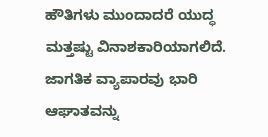ಹೌತಿಗಳು ಮುಂದಾದರೆ ಯುದ್ಧ ಮತ್ತಷ್ಟು ವಿನಾಶಕಾರಿಯಾಗಲಿದೆ. ಜಾಗತಿಕ ವ್ಯಾಪಾರವು ಭಾರಿ ಆಘಾತವನ್ನು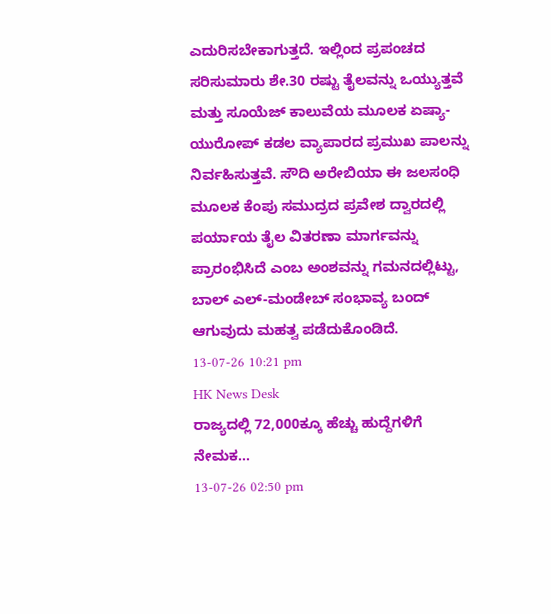ಎದುರಿಸಬೇಕಾಗುತ್ತದೆ. ಇಲ್ಲಿಂದ ಪ್ರಪಂಚದ ಸರಿಸುಮಾರು ಶೇ.30 ರಷ್ಟು ತೈಲವನ್ನು ಒಯ್ಯುತ್ತವೆ ಮತ್ತು ಸೂಯೆಜ್ ಕಾಲುವೆಯ ಮೂಲಕ ಏಷ್ಯಾ-ಯುರೋಪ್ ಕಡಲ ವ್ಯಾಪಾರದ ಪ್ರಮುಖ ಪಾಲನ್ನು ನಿರ್ವಹಿಸುತ್ತವೆ. ಸೌದಿ ಅರೇಬಿಯಾ ಈ ಜಲಸಂಧಿ ಮೂಲಕ ಕೆಂಪು ಸಮುದ್ರದ ಪ್ರವೇಶ ದ್ವಾರದಲ್ಲಿ ಪರ್ಯಾಯ ತೈಲ ವಿತರಣಾ ಮಾರ್ಗವನ್ನು ಪ್ರಾರಂಭಿಸಿದೆ ಎಂಬ ಅಂಶವನ್ನು ಗಮನದಲ್ಲಿಟ್ಟು, ಬಾಲ್ ಎಲ್-ಮಂಡೇಬ್ ಸಂಭಾವ್ಯ ಬಂದ್ ಆಗುವುದು ಮಹತ್ವ ಪಡೆದುಕೊಂಡಿದೆ.
13-07-26 10:21 pm
HK News Desk
ರಾಜ್ಯದಲ್ಲಿ 72,000ಕ್ಕೂ ಹೆಚ್ಚು ಹುದ್ದೆಗಳಿಗೆ ನೇಮಕ...
13-07-26 02:50 pm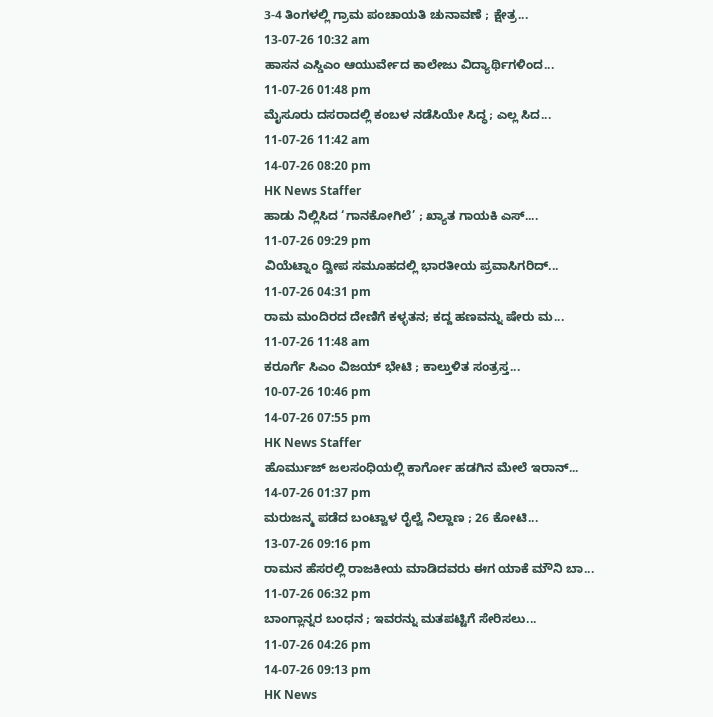3-4 ತಿಂಗಳಲ್ಲಿ ಗ್ರಾಮ ಪಂಚಾಯತಿ ಚುನಾವಣೆ ; ಕ್ಷೇತ್ರ...
13-07-26 10:32 am
ಹಾಸನ ಎಸ್ಡಿಎಂ ಆಯುರ್ವೇದ ಕಾಲೇಜು ವಿದ್ಯಾರ್ಥಿಗಳಿಂದ...
11-07-26 01:48 pm
ಮೈಸೂರು ದಸರಾದಲ್ಲಿ ಕಂಬಳ ನಡೆಸಿಯೇ ಸಿದ್ಧ; ಎಲ್ಲ ಸಿದ...
11-07-26 11:42 am
14-07-26 08:20 pm
HK News Staffer
ಹಾಡು ನಿಲ್ಲಿಸಿದ ‘ಗಾನಕೋಗಿಲೆ’ ; ಖ್ಯಾತ ಗಾಯಕಿ ಎಸ್....
11-07-26 09:29 pm
ವಿಯೆಟ್ನಾಂ ದ್ವೀಪ ಸಮೂಹದಲ್ಲಿ ಭಾರತೀಯ ಪ್ರವಾಸಿಗರಿದ್...
11-07-26 04:31 pm
ರಾಮ ಮಂದಿರದ ದೇಣಿಗೆ ಕಳ್ಳತನ; ಕದ್ದ ಹಣವನ್ನು ಷೇರು ಮ...
11-07-26 11:48 am
ಕರೂರ್ಗೆ ಸಿಎಂ ವಿಜಯ್ ಭೇಟಿ ; ಕಾಲ್ತುಳಿತ ಸಂತ್ರಸ್ತ...
10-07-26 10:46 pm
14-07-26 07:55 pm
HK News Staffer
ಹೊರ್ಮುಜ್ ಜಲಸಂಧಿಯಲ್ಲಿ ಕಾರ್ಗೋ ಹಡಗಿನ ಮೇಲೆ ಇರಾನ್...
14-07-26 01:37 pm
ಮರುಜನ್ಮ ಪಡೆದ ಬಂಟ್ವಾಳ ರೈಲ್ವೆ ನಿಲ್ದಾಣ ; 26 ಕೋಟಿ...
13-07-26 09:16 pm
ರಾಮನ ಹೆಸರಲ್ಲಿ ರಾಜಕೀಯ ಮಾಡಿದವರು ಈಗ ಯಾಕೆ ಮೌನಿ ಬಾ...
11-07-26 06:32 pm
ಬಾಂಗ್ಲಾನ್ನರ ಬಂಧನ ; ಇವರನ್ನು ಮತಪಟ್ಟಿಗೆ ಸೇರಿಸಲು...
11-07-26 04:26 pm
14-07-26 09:13 pm
HK News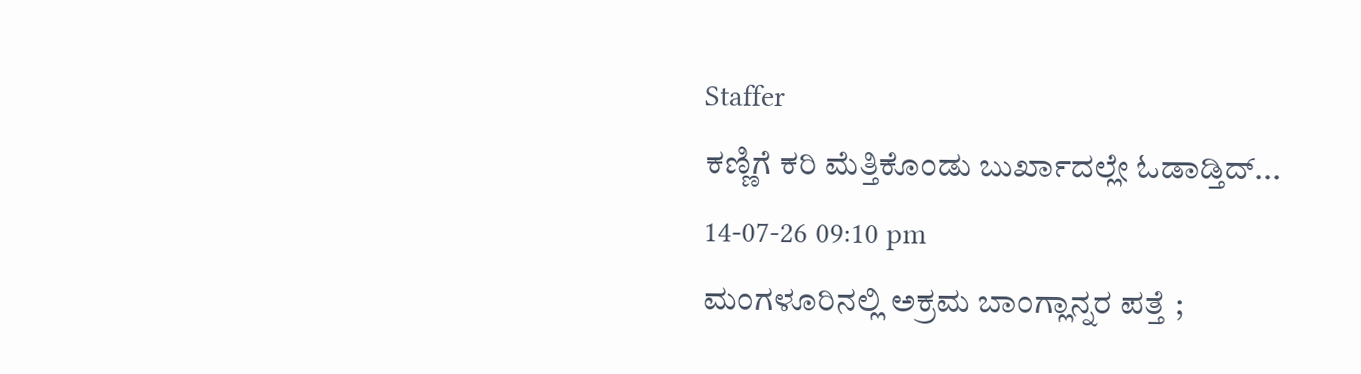Staffer
ಕಣ್ಣಿಗೆ ಕರಿ ಮೆತ್ತಿಕೊಂಡು ಬುರ್ಖಾದಲ್ಲೇ ಓಡಾಡ್ತಿದ್...
14-07-26 09:10 pm
ಮಂಗಳೂರಿನಲ್ಲಿ ಅಕ್ರಮ ಬಾಂಗ್ಲಾನ್ನರ ಪತ್ತೆ ;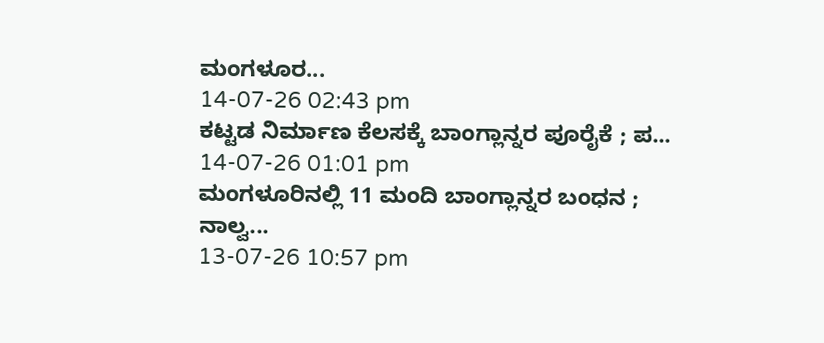ಮಂಗಳೂರ...
14-07-26 02:43 pm
ಕಟ್ಟಡ ನಿರ್ಮಾಣ ಕೆಲಸಕ್ಕೆ ಬಾಂಗ್ಲಾನ್ನರ ಪೂರೈಕೆ ; ಪ...
14-07-26 01:01 pm
ಮಂಗಳೂರಿನಲ್ಲಿ 11 ಮಂದಿ ಬಾಂಗ್ಲಾನ್ನರ ಬಂಧನ ; ನಾಲ್ವ...
13-07-26 10:57 pm